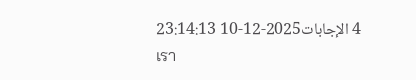4 الإجابات2025-12-10 23:14:13
เรา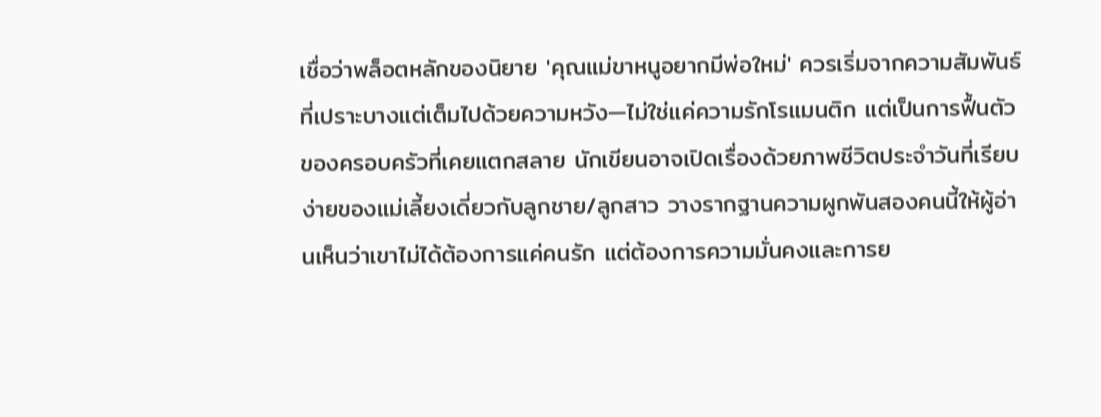เชื่อว่าพล็อตหลักของนิยาย 'คุณแม่ขาหนูอยากมีพ่อใหม่' ควรเริ่มจากความสัมพันธ์ที่เปราะบางแต่เต็มไปด้วยความหวัง—ไม่ใช่แค่ความรักโรแมนติก แต่เป็นการฟื้นตัวของครอบครัวที่เคยแตกสลาย นักเขียนอาจเปิดเรื่องด้วยภาพชีวิตประจำวันที่เรียบง่ายของแม่เลี้ยงเดี่ยวกับลูกชาย/ลูกสาว วางรากฐานความผูกพันสองคนนี้ให้ผู้อ่านเห็นว่าเขาไม่ได้ต้องการแค่คนรัก แต่ต้องการความมั่นคงและการย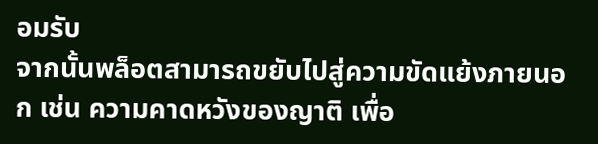อมรับ
จากนั้นพล็อตสามารถขยับไปสู่ความขัดแย้งภายนอก เช่น ความคาดหวังของญาติ เพื่อ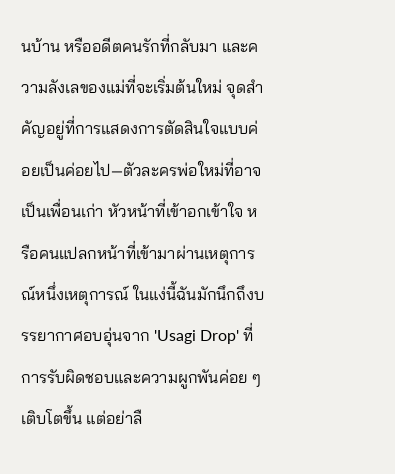นบ้าน หรืออดีตคนรักที่กลับมา และความลังเลของแม่ที่จะเริ่มต้นใหม่ จุดสำคัญอยู่ที่การแสดงการตัดสินใจแบบค่อยเป็นค่อยไป—ตัวละครพ่อใหม่ที่อาจเป็นเพื่อนเก่า หัวหน้าที่เข้าอกเข้าใจ หรือคนแปลกหน้าที่เข้ามาผ่านเหตุการณ์หนึ่งเหตุการณ์ ในแง่นี้ฉันมักนึกถึงบรรยากาศอบอุ่นจาก 'Usagi Drop' ที่การรับผิดชอบและความผูกพันค่อย ๆ เติบโตขึ้น แต่อย่าลื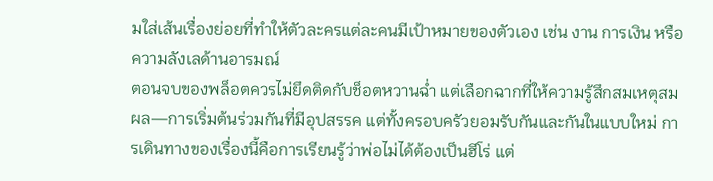มใส่เส้นเรื่องย่อยที่ทำให้ตัวละครแต่ละคนมีเป้าหมายของตัวเอง เช่น งาน การเงิน หรือความลังเลด้านอารมณ์
ตอนจบของพล็อตควรไม่ยึดติดกับช็อตหวานฉ่ำ แต่เลือกฉากที่ให้ความรู้สึกสมเหตุสมผล—การเริ่มต้นร่วมกันที่มีอุปสรรค แต่ทั้งครอบครัวยอมรับกันและกันในแบบใหม่ การเดินทางของเรื่องนี้คือการเรียนรู้ว่าพ่อไม่ได้ต้องเป็นฮีโร่ แต่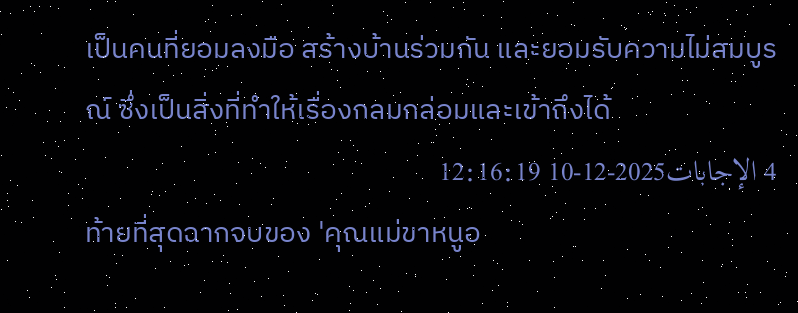เป็นคนที่ยอมลงมือ สร้างบ้านร่วมกัน และยอมรับความไม่สมบูรณ์ ซึ่งเป็นสิ่งที่ทำให้เรื่องกลมกล่อมและเข้าถึงได้
4 الإجابات2025-12-10 12:16:19
ท้ายที่สุดฉากจบของ 'คุณแม่ขาหนูอ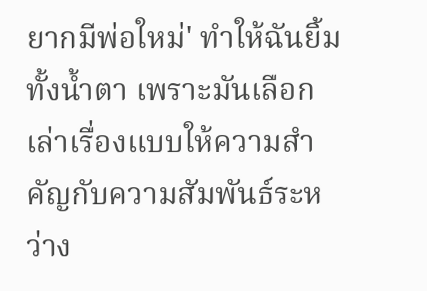ยากมีพ่อใหม่' ทำให้ฉันยิ้มทั้งน้ำตา เพราะมันเลือกเล่าเรื่องแบบให้ความสำคัญกับความสัมพันธ์ระหว่าง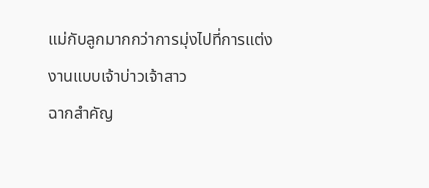แม่กับลูกมากกว่าการมุ่งไปที่การแต่งงานแบบเจ้าบ่าวเจ้าสาว
ฉากสำคัญ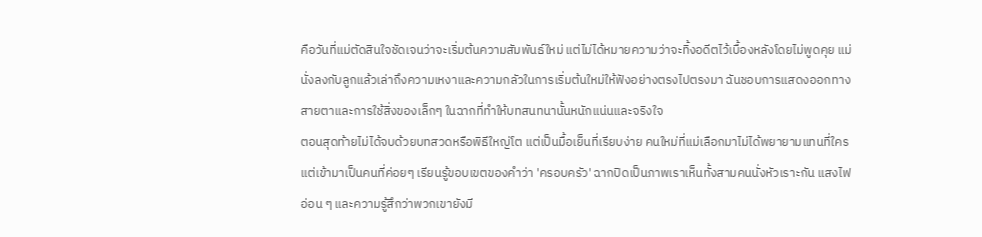คือวันที่แม่ตัดสินใจชัดเจนว่าจะเริ่มต้นความสัมพันธ์ใหม่ แต่ไม่ได้หมายความว่าจะทิ้งอดีตไว้เบื้องหลังโดยไม่พูดคุย แม่นั่งลงกับลูกแล้วเล่าถึงความเหงาและความกลัวในการเริ่มต้นใหม่ให้ฟังอย่างตรงไปตรงมา ฉันชอบการแสดงออกทางสายตาและการใช้สิ่งของเล็กๆ ในฉากที่ทำให้บทสนทนานั้นหนักแน่นและจริงใจ
ตอนสุดท้ายไม่ได้จบด้วยบทสวดหรือพิธีใหญ่โต แต่เป็นมื้อเย็นที่เรียบง่าย คนใหม่ที่แม่เลือกมาไม่ได้พยายามแทนที่ใคร แต่เข้ามาเป็นคนที่ค่อยๆ เรียนรู้ขอบเขตของคำว่า 'ครอบครัว' ฉากปิดเป็นภาพเราเห็นทั้งสามคนนั่งหัวเราะกัน แสงไฟอ่อน ๆ และความรู้สึกว่าพวกเขายังมี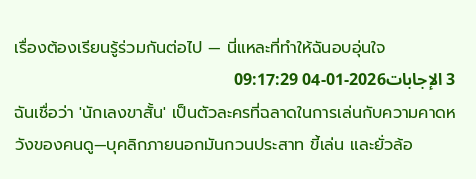เรื่องต้องเรียนรู้ร่วมกันต่อไป — นี่แหละที่ทำให้ฉันอบอุ่นใจ
3 الإجابات2026-01-04 09:17:29
ฉันเชื่อว่า 'นักเลงขาสั้น' เป็นตัวละครที่ฉลาดในการเล่นกับความคาดหวังของคนดู—บุคลิกภายนอกมันกวนประสาท ขี้เล่น และยั่วล้อ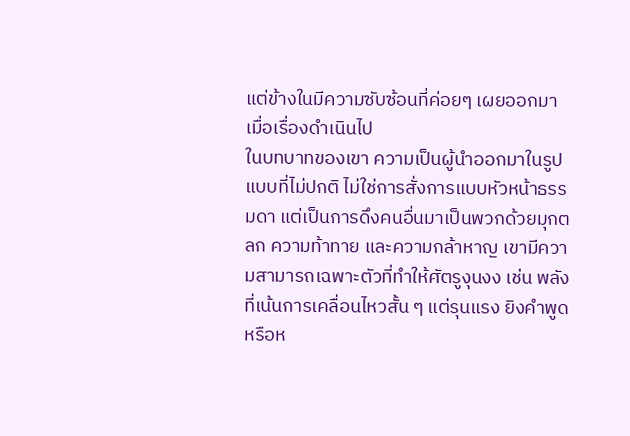แต่ข้างในมีความซับซ้อนที่ค่อยๆ เผยออกมาเมื่อเรื่องดำเนินไป
ในบทบาทของเขา ความเป็นผู้นำออกมาในรูปแบบที่ไม่ปกติ ไม่ใช่การสั่งการแบบหัวหน้าธรรมดา แต่เป็นการดึงคนอื่นมาเป็นพวกด้วยมุกตลก ความท้าทาย และความกล้าหาญ เขามีความสามารถเฉพาะตัวที่ทำให้ศัตรูงุนงง เช่น พลังที่เน้นการเคลื่อนไหวสั้น ๆ แต่รุนแรง ยิงคำพูดหรือห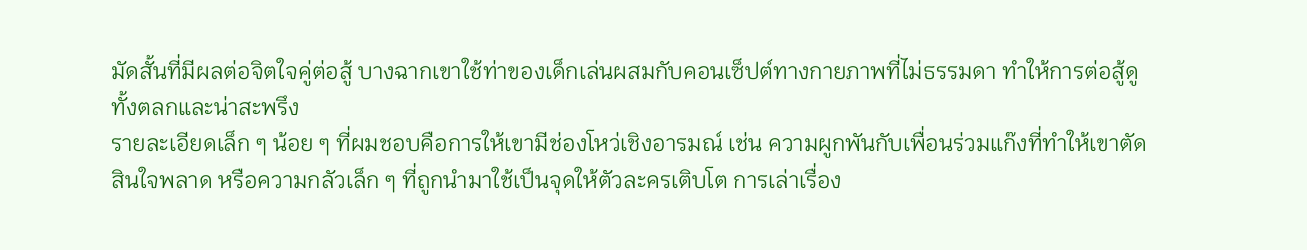มัดสั้นที่มีผลต่อจิตใจคู่ต่อสู้ บางฉากเขาใช้ท่าของเด็กเล่นผสมกับคอนเซ็ปต์ทางกายภาพที่ไม่ธรรมดา ทำให้การต่อสู้ดูทั้งตลกและน่าสะพรึง
รายละเอียดเล็ก ๆ น้อย ๆ ที่ผมชอบคือการให้เขามีช่องโหว่เชิงอารมณ์ เช่น ความผูกพันกับเพื่อนร่วมแก๊งที่ทำให้เขาตัดสินใจพลาด หรือความกลัวเล็ก ๆ ที่ถูกนำมาใช้เป็นจุดให้ตัวละครเติบโต การเล่าเรื่อง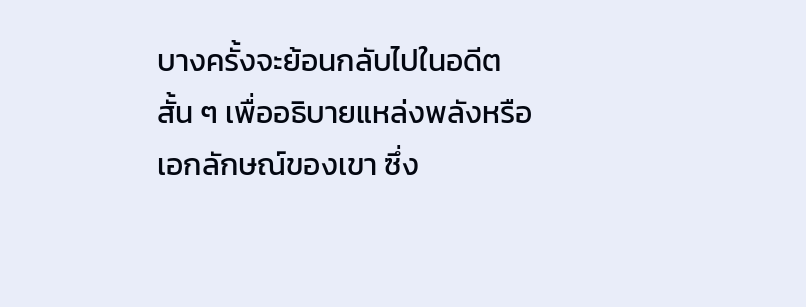บางครั้งจะย้อนกลับไปในอดีตสั้น ๆ เพื่ออธิบายแหล่งพลังหรือเอกลักษณ์ของเขา ซึ่ง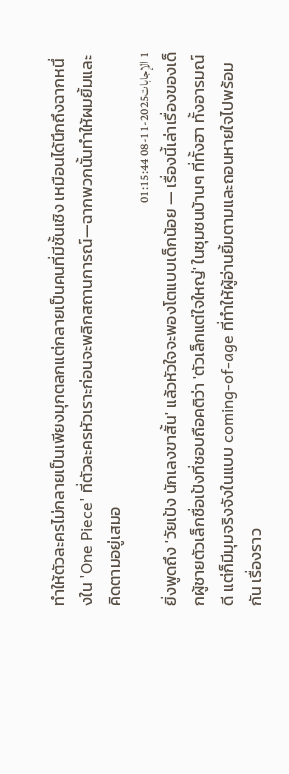ทำให้ตัวละครไม่กลายเป็นเพียงมุกตลกแต่กลายเป็นคนที่มีชั้นเชิง เหมือนได้นึกถึงฉากหนึ่งใน 'One Piece' ที่ตัวละครหัวเราะก่อนจะพลิกสถานการณ์—ฉากพวกนั้นทำให้ผมยิ้มและคิดตามอยู่เสมอ
1 الإجابات2025-11-08 01:15:44
ยิ่งพูดถึง 'วัยเป้ง นักเลงขาสั้น' แล้วหัวใจจะพองโตแบบเด็กน้อย — เรื่องนี้เล่าเรื่องของเด็กผู้ชายตัวเล็กชื่อเป้งที่ชอบถือคติว่า 'ตัวเล็กแต่ใจใหญ่' ในชุมชนบ้านๆ ที่ทั้งฮา ทั้งอารมณ์ดี แต่ก็มีมุมจริงจังในแบบ coming-of-age ที่ทำให้ผู้อ่านยิ้มตามและถอนหายใจไปพร้อมกัน เรื่องราว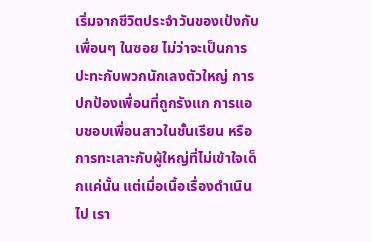เริ่มจากชีวิตประจำวันของเป้งกับเพื่อนๆ ในซอย ไม่ว่าจะเป็นการปะทะกับพวกนักเลงตัวใหญ่ การปกป้องเพื่อนที่ถูกรังแก การแอบชอบเพื่อนสาวในชั้นเรียน หรือการทะเลาะกับผู้ใหญ่ที่ไม่เข้าใจเด็กแค่นั้น แต่เมื่อเนื้อเรื่องดำเนินไป เรา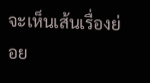จะเห็นเส้นเรื่องย่อย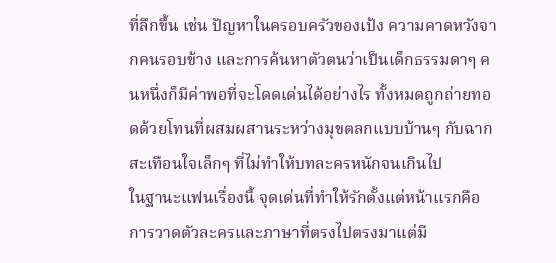ที่ลึกขึ้น เช่น ปัญหาในครอบครัวของเป้ง ความคาดหวังจากคนรอบข้าง และการค้นหาตัวตนว่าเป็นเด็กธรรมดาๆ คนหนึ่งก็มีค่าพอที่จะโดดเด่นได้อย่างไร ทั้งหมดถูกถ่ายทอดด้วยโทนที่ผสมผสานระหว่างมุขตลกแบบบ้านๆ กับฉากสะเทือนใจเล็กๆ ที่ไม่ทำให้บทละครหนักจนเกินไป
ในฐานะแฟนเรื่องนี้ จุดเด่นที่ทำให้รักตั้งแต่หน้าแรกคือการวาดตัวละครและภาษาที่ตรงไปตรงมาแต่มี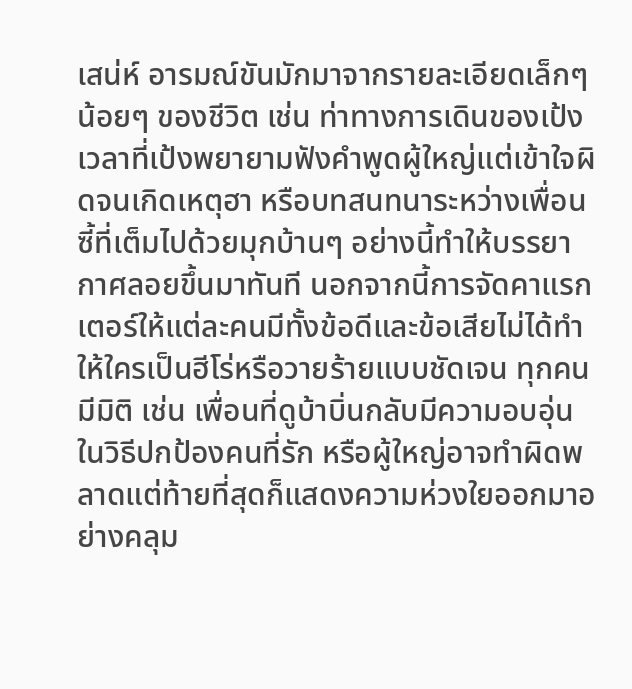เสน่ห์ อารมณ์ขันมักมาจากรายละเอียดเล็กๆ น้อยๆ ของชีวิต เช่น ท่าทางการเดินของเป้ง เวลาที่เป้งพยายามฟังคำพูดผู้ใหญ่แต่เข้าใจผิดจนเกิดเหตุฮา หรือบทสนทนาระหว่างเพื่อนซี้ที่เต็มไปด้วยมุกบ้านๆ อย่างนี้ทำให้บรรยากาศลอยขึ้นมาทันที นอกจากนี้การจัดคาแรกเตอร์ให้แต่ละคนมีทั้งข้อดีและข้อเสียไม่ได้ทำให้ใครเป็นฮีโร่หรือวายร้ายแบบชัดเจน ทุกคนมีมิติ เช่น เพื่อนที่ดูบ้าบิ่นกลับมีความอบอุ่นในวิธีปกป้องคนที่รัก หรือผู้ใหญ่อาจทำผิดพลาดแต่ท้ายที่สุดก็แสดงความห่วงใยออกมาอย่างคลุม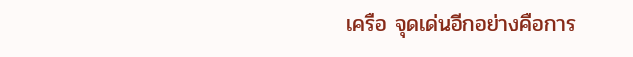เครือ จุดเด่นอีกอย่างคือการ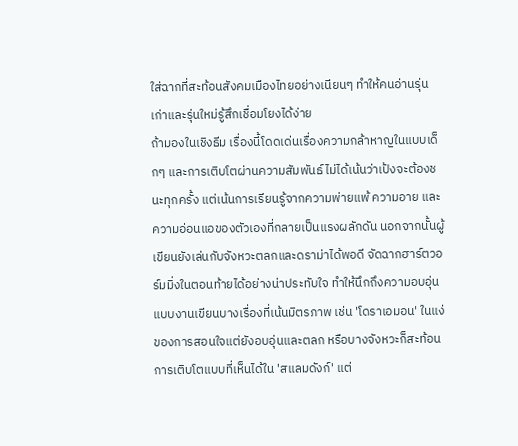ใส่ฉากที่สะท้อนสังคมเมืองไทยอย่างเนียนๆ ทำให้คนอ่านรุ่นเก่าและรุ่นใหม่รู้สึกเชื่อมโยงได้ง่าย
ถ้ามองในเชิงธีม เรื่องนี้โดดเด่นเรื่องความกล้าหาญในแบบเด็กๆ และการเติบโตผ่านความสัมพันธ์ ไม่ได้เน้นว่าเป้งจะต้องชนะทุกครั้ง แต่เน้นการเรียนรู้จากความพ่ายแพ้ ความอาย และความอ่อนแอของตัวเองที่กลายเป็นแรงผลักดัน นอกจากนั้นผู้เขียนยังเล่นกับจังหวะตลกและดราม่าได้พอดี จัดฉากฮาร์ตวอร์มมิ่งในตอนท้ายได้อย่างน่าประทับใจ ทำให้นึกถึงความอบอุ่นแบบงานเขียนบางเรื่องที่เน้นมิตรภาพ เช่น 'โดราเอมอน' ในแง่ของการสอนใจแต่ยังอบอุ่นและตลก หรือบางจังหวะก็สะท้อนการเติบโตแบบที่เห็นได้ใน 'สแลมดังก์' แต่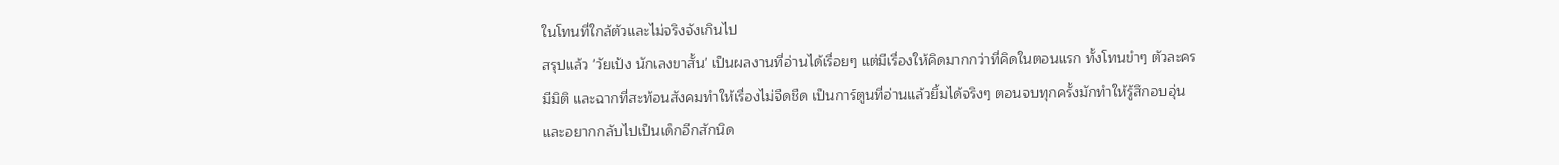ในโทนที่ใกล้ตัวและไม่จริงจังเกินไป
สรุปแล้ว 'วัยเป้ง นักเลงขาสั้น' เป็นผลงานที่อ่านได้เรื่อยๆ แต่มีเรื่องให้คิดมากกว่าที่คิดในตอนแรก ทั้งโทนขำๆ ตัวละครมีมิติ และฉากที่สะท้อนสังคมทำให้เรื่องไม่จืดชืด เป็นการ์ตูนที่อ่านแล้วยิ้มได้จริงๆ ตอนจบทุกครั้งมักทำให้รู้สึกอบอุ่นและอยากกลับไปเป็นเด็กอีกสักนิด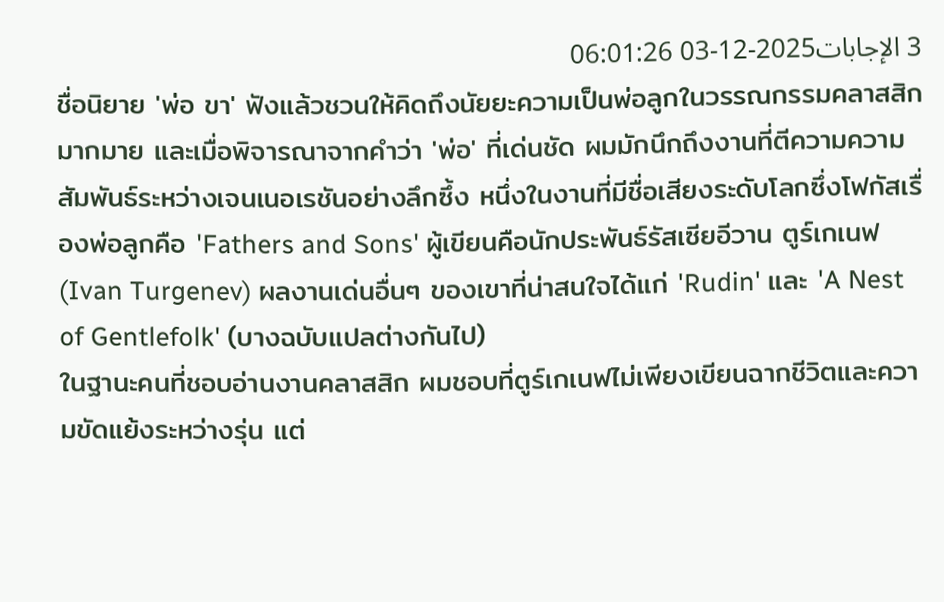3 الإجابات2025-12-03 06:01:26
ชื่อนิยาย 'พ่อ ขา' ฟังแล้วชวนให้คิดถึงนัยยะความเป็นพ่อลูกในวรรณกรรมคลาสสิกมากมาย และเมื่อพิจารณาจากคำว่า 'พ่อ' ที่เด่นชัด ผมมักนึกถึงงานที่ตีความความสัมพันธ์ระหว่างเจนเนอเรชันอย่างลึกซึ้ง หนึ่งในงานที่มีชื่อเสียงระดับโลกซึ่งโฟกัสเรื่องพ่อลูกคือ 'Fathers and Sons' ผู้เขียนคือนักประพันธ์รัสเซียอีวาน ตูร์เกเนฟ (Ivan Turgenev) ผลงานเด่นอื่นๆ ของเขาที่น่าสนใจได้แก่ 'Rudin' และ 'A Nest of Gentlefolk' (บางฉบับแปลต่างกันไป)
ในฐานะคนที่ชอบอ่านงานคลาสสิก ผมชอบที่ตูร์เกเนฟไม่เพียงเขียนฉากชีวิตและความขัดแย้งระหว่างรุ่น แต่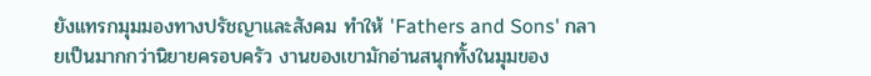ยังแทรกมุมมองทางปรัชญาและสังคม ทำให้ 'Fathers and Sons' กลายเป็นมากกว่านิยายครอบครัว งานของเขามักอ่านสนุกทั้งในมุมของ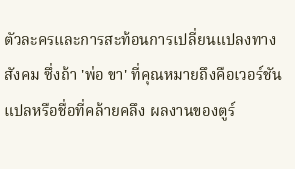ตัวละครและการสะท้อนการเปลี่ยนแปลงทางสังคม ซึ่งถ้า 'พ่อ ขา' ที่คุณหมายถึงคือเวอร์ชันแปลหรือชื่อที่คล้ายคลึง ผลงานของตูร์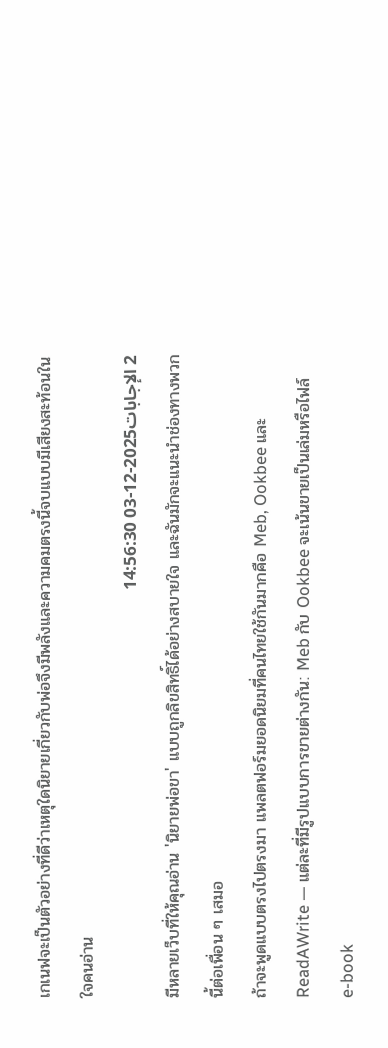เกเนฟจะเป็นตัวอย่างที่ดีว่าเหตุใดนิยายเกี่ยวกับพ่อจึงมีพลังและความคมตรงนี้จบแบบมีเสียงสะท้อนในใจคนอ่าน
2 الإجابات2025-12-03 14:56:30
มีหลายเว็บที่ให้คุณอ่าน 'นิยายพ่อขา' แบบถูกลิขสิทธิ์ได้อย่างสบายใจ และฉันมักจะแนะนำช่องทางพวกนี้ต่อเพื่อน ๆ เสมอ
ถ้าจะพูดแบบตรงไปตรงมา แพลตฟอร์มยอดนิยมที่คนไทยใช้กันมากคือ Meb, Ookbee และ ReadAWrite — แต่ละที่มีรูปแบบการขายต่างกัน: Meb กับ Ookbee จะเน้นขายเป็นเล่มหรือไฟล์ e-book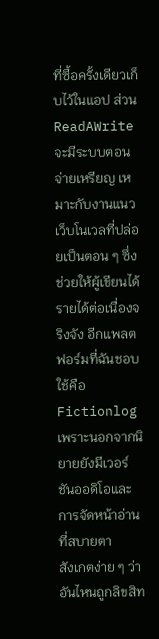ที่ซื้อครั้งเดียวเก็บไว้ในแอป ส่วน ReadAWrite จะมีระบบตอนจ่ายเหรียญ เหมาะกับงานแนวเว็บโนเวลที่ปล่อยเป็นตอน ๆ ซึ่งช่วยให้ผู้เขียนได้รายได้ต่อเนื่องจริงจัง อีกแพลตฟอร์มที่ฉันชอบใช้คือ Fictionlog เพราะนอกจากนิยายยังมีเวอร์ชันออดิโอและการจัดหน้าอ่านที่สบายตา
สังเกตง่าย ๆ ว่าอันไหนถูกลิขสิท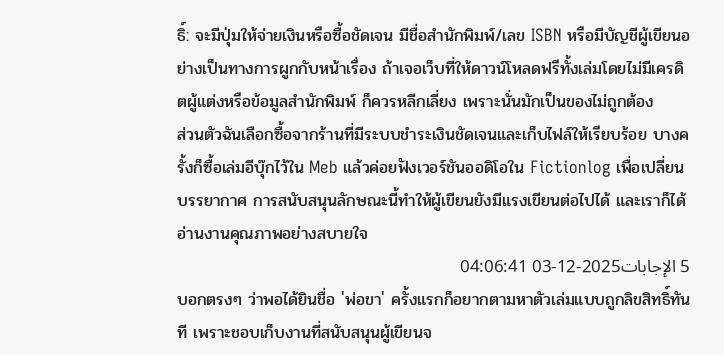ธิ์: จะมีปุ่มให้จ่ายเงินหรือซื้อชัดเจน มีชื่อสำนักพิมพ์/เลข ISBN หรือมีบัญชีผู้เขียนอย่างเป็นทางการผูกกับหน้าเรื่อง ถ้าเจอเว็บที่ให้ดาวน์โหลดฟรีทั้งเล่มโดยไม่มีเครดิตผู้แต่งหรือข้อมูลสำนักพิมพ์ ก็ควรหลีกเลี่ยง เพราะนั่นมักเป็นของไม่ถูกต้อง
ส่วนตัวฉันเลือกซื้อจากร้านที่มีระบบชำระเงินชัดเจนและเก็บไฟล์ให้เรียบร้อย บางครั้งก็ซื้อเล่มอีบุ๊กไว้ใน Meb แล้วค่อยฟังเวอร์ชันออดิโอใน Fictionlog เพื่อเปลี่ยนบรรยากาศ การสนับสนุนลักษณะนี้ทำให้ผู้เขียนยังมีแรงเขียนต่อไปได้ และเราก็ได้อ่านงานคุณภาพอย่างสบายใจ
5 الإجابات2025-12-03 04:06:41
บอกตรงๆ ว่าพอได้ยินชื่อ 'พ่อขา' ครั้งแรกก็อยากตามหาตัวเล่มแบบถูกลิขสิทธิ์ทันที เพราะชอบเก็บงานที่สนับสนุนผู้เขียนจ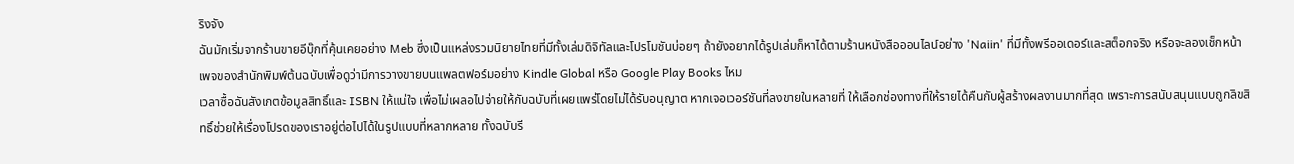ริงจัง
ฉันมักเริ่มจากร้านขายอีบุ๊กที่คุ้นเคยอย่าง Meb ซึ่งเป็นแหล่งรวมนิยายไทยที่มีทั้งเล่มดิจิทัลและโปรโมชันบ่อยๆ ถ้ายังอยากได้รูปเล่มก็หาได้ตามร้านหนังสือออนไลน์อย่าง 'Naiin' ที่มีทั้งพรีออเดอร์และสต็อกจริง หรือจะลองเช็กหน้าเพจของสำนักพิมพ์ต้นฉบับเพื่อดูว่ามีการวางขายบนแพลตฟอร์มอย่าง Kindle Global หรือ Google Play Books ไหม
เวลาซื้อฉันสังเกตข้อมูลสิทธิ์และ ISBN ให้แน่ใจ เพื่อไม่เผลอไปจ่ายให้กับฉบับที่เผยแพร่โดยไม่ได้รับอนุญาต หากเจอเวอร์ชันที่ลงขายในหลายที่ ให้เลือกช่องทางที่ให้รายได้คืนกับผู้สร้างผลงานมากที่สุด เพราะการสนับสนุนแบบถูกลิขสิทธิ์ช่วยให้เรื่องโปรดของเราอยู่ต่อไปได้ในรูปแบบที่หลากหลาย ทั้งฉบับรี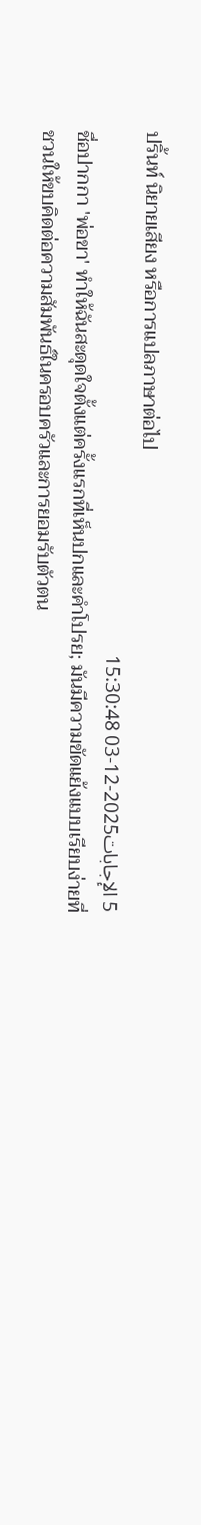ปริ้นท์ นิยายเสียง หรือการแปลภาษาต่อไป
5 الإجابات2025-12-03 15:30:48
ชื่อปากกา 'พ่อขา' ทำให้ฉันสะดุดใจตั้งแต่ครั้งแรกที่เห็นปกและคำโปรย; มันมีความขัดแย้งแบบเรียบง่ายที่ชวนให้ขบคิดต่อความสัมพันธ์ในครอบครัวและการยอมรับตัวตน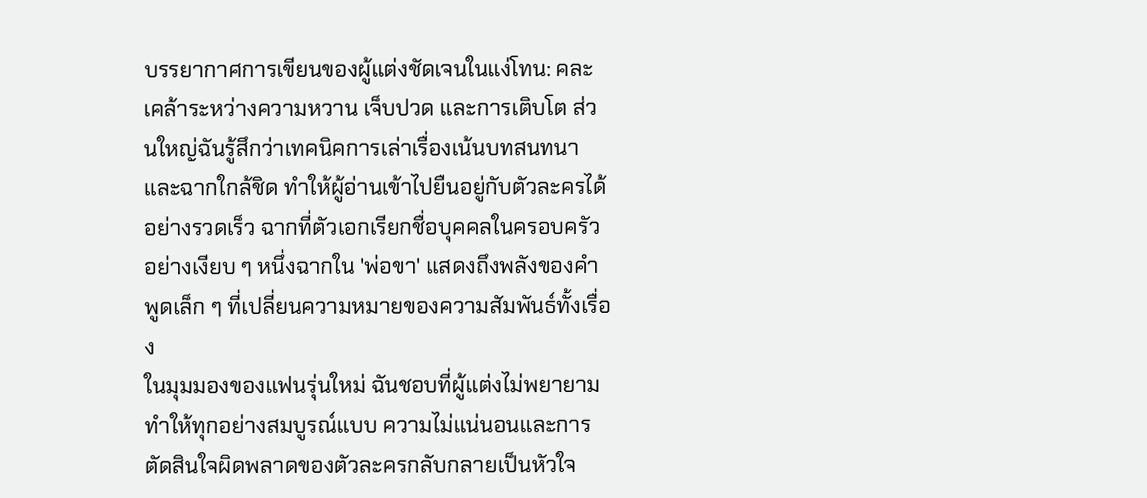บรรยากาศการเขียนของผู้แต่งชัดเจนในแง่โทน: คละเคล้าระหว่างความหวาน เจ็บปวด และการเติบโต ส่วนใหญ่ฉันรู้สึกว่าเทคนิคการเล่าเรื่องเน้นบทสนทนาและฉากใกล้ชิด ทำให้ผู้อ่านเข้าไปยืนอยู่กับตัวละครได้อย่างรวดเร็ว ฉากที่ตัวเอกเรียกชื่อบุคคลในครอบครัวอย่างเงียบ ๆ หนึ่งฉากใน 'พ่อขา' แสดงถึงพลังของคำพูดเล็ก ๆ ที่เปลี่ยนความหมายของความสัมพันธ์ทั้งเรื่อง
ในมุมมองของแฟนรุ่นใหม่ ฉันชอบที่ผู้แต่งไม่พยายามทำให้ทุกอย่างสมบูรณ์แบบ ความไม่แน่นอนและการตัดสินใจผิดพลาดของตัวละครกลับกลายเป็นหัวใจ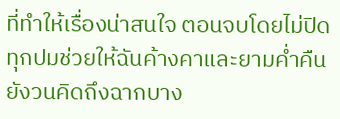ที่ทำให้เรื่องน่าสนใจ ตอนจบโดยไม่ปิดทุกปมช่วยให้ฉันค้างคาและยามค่ำคืนยังวนคิดถึงฉากบาง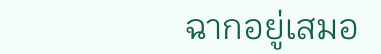ฉากอยู่เสมอ